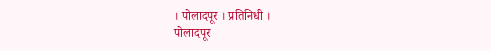। पोलादपूर । प्रतिनिधी ।
पोलादपूर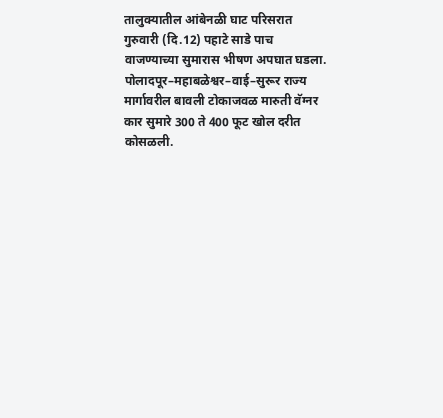तालुक्यातील आंबेनळी घाट परिसरात गुरुवारी (दि.12) पहाटे साडे पाच वाजण्याच्या सुमारास भीषण अपघात घडला. पोलादपूर–महाबळेश्वर–वाई–सुरूर राज्य मार्गावरील बावली टोकाजवळ मारुती वॅग्नर कार सुमारे 300 ते 400 फूट खोल दरीत कोसळली.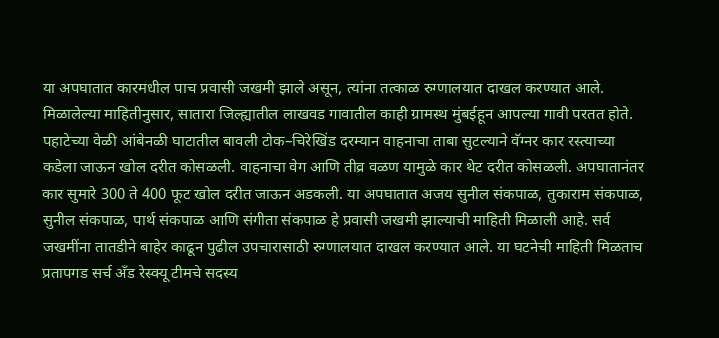या अपघातात कारमधील पाच प्रवासी जखमी झाले असून, त्यांना तत्काळ रुग्णालयात दाखल करण्यात आले.
मिळालेल्या माहितीनुसार, सातारा जिल्ह्यातील लाखवड गावातील काही ग्रामस्थ मुंबईहून आपल्या गावी परतत होते. पहाटेच्या वेळी आंबेनळी घाटातील बावली टोक–चिरेखिंड दरम्यान वाहनाचा ताबा सुटल्याने वॅग्नर कार रस्त्याच्या कडेला जाऊन खोल दरीत कोसळली. वाहनाचा वेग आणि तीव्र वळण यामुळे कार थेट दरीत कोसळली. अपघातानंतर कार सुमारे 300 ते 400 फूट खोल दरीत जाऊन अडकली. या अपघातात अजय सुनील संकपाळ, तुकाराम संकपाळ, सुनील संकपाळ, पार्थ संकपाळ आणि संगीता संकपाळ हे प्रवासी जखमी झाल्याची माहिती मिळाली आहे. सर्व जखमींना तातडीने बाहेर काढून पुढील उपचारासाठी रुग्णालयात दाखल करण्यात आले. या घटनेची माहिती मिळताच प्रतापगड सर्च अँड रेस्क्यू टीमचे सदस्य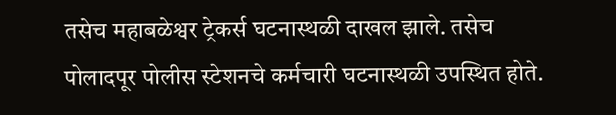तसेच महाबळेश्वर ट्रेकर्स घटनास्थळी दाखल झाले. तसेच पोलादपूर पोलीस स्टेशनचे कर्मचारी घटनास्थळी उपस्थित होते.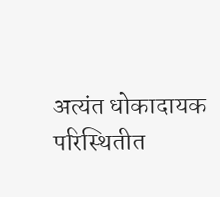अत्यंत धोकादायक परिस्थितीत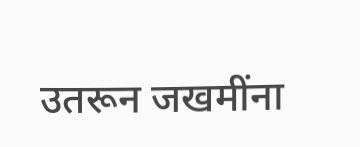उतरून जखमींना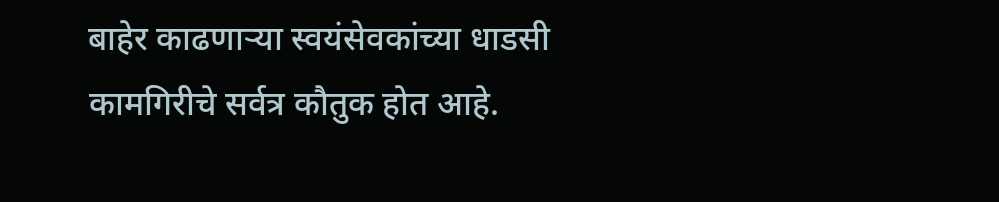बाहेर काढणाऱ्या स्वयंसेवकांच्या धाडसी कामगिरीचे सर्वत्र कौतुक होत आहे.